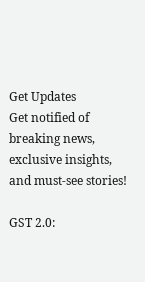Get Updates
Get notified of breaking news, exclusive insights, and must-see stories!

GST 2.0: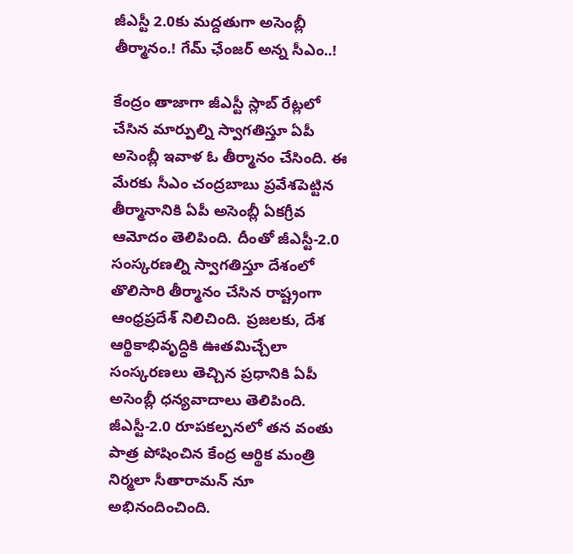జీఎస్టీ 2.0కు మద్దతుగా అసెంబ్లీ తీర్మానం.! గేమ్ ఛేంజర్ అన్న సీఎం..!

కేంద్రం తాజాగా జీఎస్టీ స్లాబ్ రేట్లలో చేసిన మార్పుల్ని స్వాగతిస్తూ ఏపీ అసెంబ్లీ ఇవాళ ఓ తీర్మానం చేసింది. ఈ మేరకు సీఎం చంద్రబాబు ప్రవేశపెట్టిన తీర్మానానికి ఏపీ అసెంబ్లీ ఏకగ్రీవ ఆమోదం తెలిపింది. దీంతో జీఎస్టీ-2.0 సంస్కరణల్ని స్వాగతిస్తూ దేశంలో తొలిసారి తీర్మానం చేసిన రాష్ట్రంగా ఆంధ్రప్రదేశ్ నిలిచింది. ప్రజలకు, దేశ ఆర్థికాభివృద్ధికి ఊతమిచ్చేలా సంస్కరణలు తెచ్చిన ప్రధానికి ఏపీ అసెంబ్లీ ధన్యవాదాలు తెలిపింది. జీఎస్టీ-2.0 రూపకల్పనలో తన వంతు పాత్ర పోషించిన కేంద్ర ఆర్థిక మంత్రి నిర్మలా సీతారామన్ నూ అభినందించింది.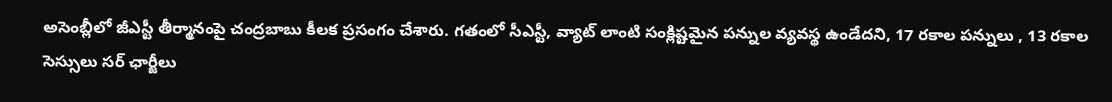అసెంబ్లీలో జీఎస్టీ తీర్మానంపై చంద్రబాబు కీలక ప్రసంగం చేశారు. గతంలో సీఎస్టీ, వ్యాట్ లాంటి సంక్లిష్టమైన పన్నుల వ్యవస్థ ఉండేదని, 17 రకాల పన్నులు , 13 రకాల సెస్సులు సర్ ఛార్జీలు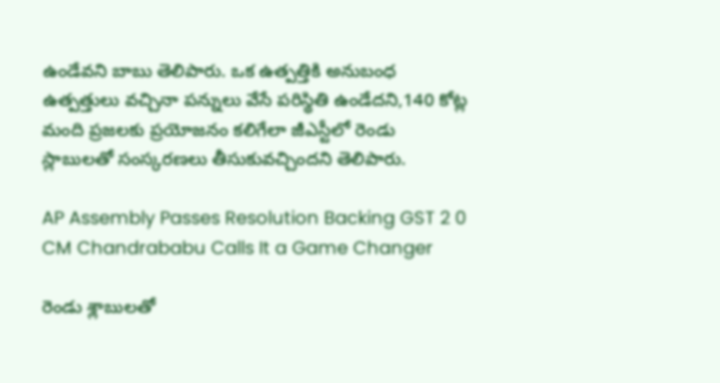ఉండేవని బాబు తెలిపారు. ఒక ఉత్పత్తికి అనుబంధ ఉత్పత్తులు వచ్చినా పన్నులు వేసే పరిస్థితి ఉండేదని,140 కోట్ల మంది ప్రజలకు ప్రయోజనం కలిగేలా జీఎస్టీలో రెండు స్లాబులతో సంస్కరణలు తీసుకువచ్చిందని తెలిపారు.

AP Assembly Passes Resolution Backing GST 2 0 CM Chandrababu Calls It a Game Changer

రెండు శ్లాబులతో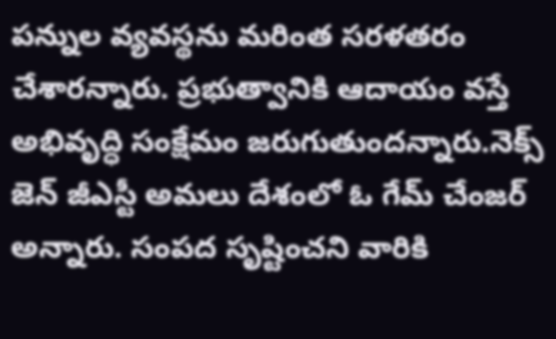పన్నుల వ్యవస్థను మరింత సరళతరం చేశారన్నారు. ప్రభుత్వానికి ఆదాయం వస్తే అభివృద్ధి సంక్షేమం జరుగుతుందన్నారు.నెక్స్ జెన్ జీఎస్టీ అమలు దేశంలో ఓ గేమ్ చేంజర్ అన్నారు. సంపద సృష్టించని వారికి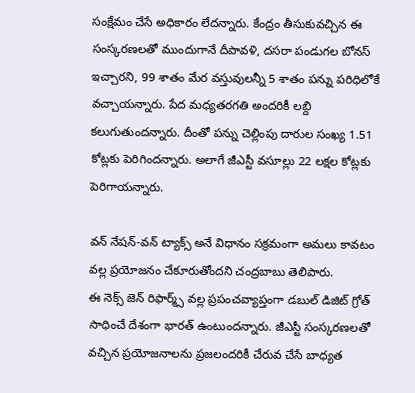సంక్షేమం చేసే అధికారం లేదన్నారు. కేంద్రం తీసుకువచ్చిన ఈ సంస్కరణలతో ముందుగానే దీపావళి, దసరా పండుగల బోనస్ ఇచ్చారని, 99 శాతం మేర వస్తువులన్నీ 5 శాతం పన్ను పరిధిలోకే వచ్చాయన్నారు. పేద మధ్యతరగతి అందరికీ లబ్ది కలుగుతుందన్నారు. దీంతో పన్ను చెల్లింపు దారుల సంఖ్య 1.51 కోట్లకు పెరిగిందన్నారు. అలాగే జీఎస్టీ వసూల్లు 22 లక్షల కోట్లకు పెరిగాయన్నారు.

వన్ నేషన్-వన్ ట్యాక్స్ అనే విధానం సక్రమంగా అమలు కావటం వల్ల ప్రయోజనం చేకూరుతోందని చంద్రబాబు తెలిపారు.
ఈ నెక్స్ జెన్ రిఫార్మ్స్ వల్ల ప్రపంచవ్యాప్తంగా డబుల్ డిజిట్ గ్రోత్ సాధించే దేశంగా భారత్ ఉంటుందన్నారు. జీఎస్టీ సంస్కరణలతో వచ్చిన ప్రయోజనాలను ప్రజలందరికీ చేరువ చేసే బాధ్యత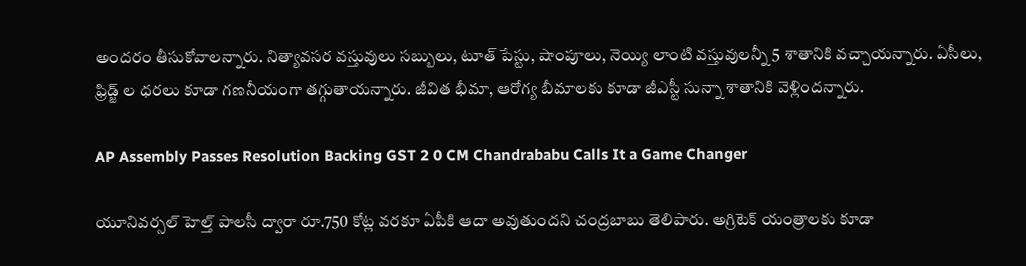అందరం తీసుకోవాలన్నారు. నిత్యావసర వస్తువులు సబ్బులు, టూత్ పేస్టు, షాంపూలు, నెయ్యి లాంటి వస్తువులన్నీ 5 శాతానికి వచ్చాయన్నారు. ఏసీలు, ఫ్రిడ్జ్ ల ధరలు కూడా గణనీయంగా తగ్గుతాయన్నారు. జీవిత భీమా, ఆరోగ్య బీమాలకు కూడా జీఎస్టీ సున్నా శాతానికి వెళ్లిందన్నారు.

AP Assembly Passes Resolution Backing GST 2 0 CM Chandrababu Calls It a Game Changer

యూనివర్సల్ హెల్త్ పాలసీ ద్వారా రూ.750 కోట్ల వరకూ ఏపీకి ఆదా అవుతుందని చంద్రబాబు తెలిపారు. అగ్రిటెక్ యంత్రాలకు కూడా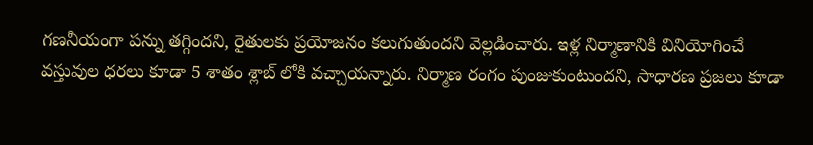గణనీయంగా పన్ను తగ్గిందని, రైతులకు ప్రయోజనం కలుగుతుందని వెల్లడించారు. ఇళ్ల నిర్మాణానికి వినియోగించే వస్తువుల ధరలు కూడా 5 శాతం శ్లాబ్ లోకి వచ్చాయన్నారు. నిర్మాణ రంగం పుంజుకుంటుందని, సాధారణ ప్రజలు కూడా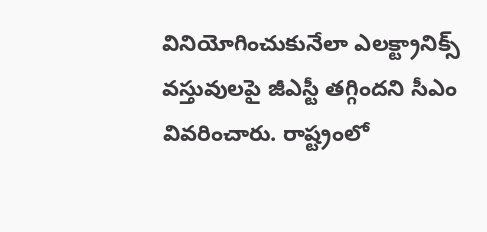వినియోగించుకునేలా ఎలక్ట్రానిక్స్ వస్తువులపై జీఎస్టీ తగ్గిందని సీఎం వివరించారు. రాష్ట్రంలో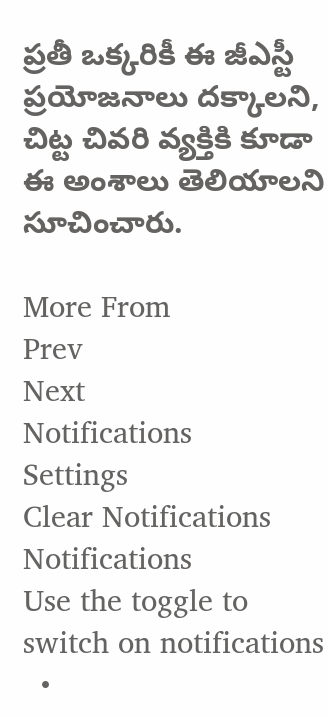ప్రతీ ఒక్కరికీ ఈ జీఎస్టీ ప్రయోజనాలు దక్కాలని, చిట్ట చివరి వ్యక్తికి కూడా ఈ అంశాలు తెలియాలని సూచించారు.

More From
Prev
Next
Notifications
Settings
Clear Notifications
Notifications
Use the toggle to switch on notifications
  •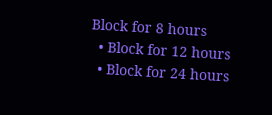Block for 8 hours
  • Block for 12 hours
  • Block for 24 hours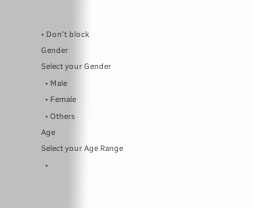• Don't block
Gender
Select your Gender
  • Male
  • Female
  • Others
Age
Select your Age Range
  •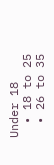Under 18
  • 18 to 25
  • 26 to 35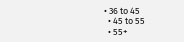• 36 to 45
  • 45 to 55
  • 55+